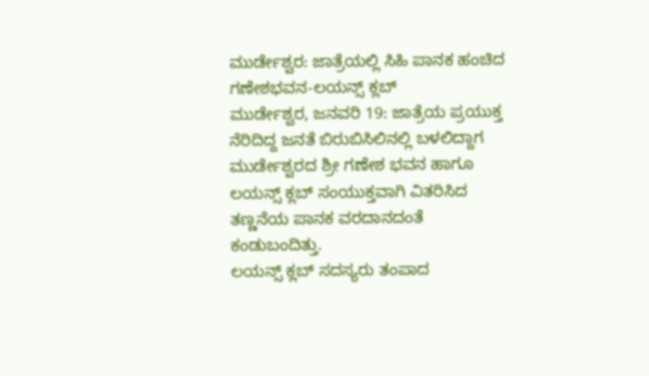ಮುರ್ಡೇಶ್ವರ: ಜಾತ್ರೆಯಲ್ಲಿ ಸಿಹಿ ಪಾನಕ ಹಂಚಿದ ಗಣೇಶಭವನ-ಲಯನ್ಸ್ ಕ್ಲಬ್
ಮುರ್ಡೇಶ್ವರ, ಜನವರಿ 19: ಜಾತ್ರೆಯ ಪ್ರಯುಕ್ತ ನೆರಿದಿದ್ದ ಜನತೆ ಬಿರುಬಿಸಿಲಿನಲ್ಲಿ ಬಳಲಿದ್ದಾಗ ಮುರ್ಡೇಶ್ವರದ ಶ್ರೀ ಗಣೇಶ ಭವನ ಹಾಗೂ ಲಯನ್ಸ್ ಕ್ಲಬ್ ಸಂಯುಕ್ತವಾಗಿ ವಿತರಿಸಿದ ತಣ್ಣನೆಯ ಪಾನಕ ವರದಾನದಂತೆ ಕಂಡುಬಂದಿತ್ತು.
ಲಯನ್ಸ್ ಕ್ಲಬ್ ಸದಸ್ಯರು ತಂಪಾದ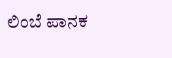ಲಿಂಬೆ ಪಾನಕ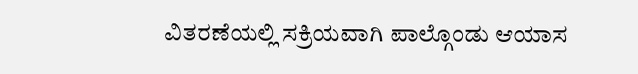ವಿತರಣೆಯಲ್ಲಿ ಸಕ್ರಿಯವಾಗಿ ಪಾಲ್ಗೊಂಡು ಆಯಾಸ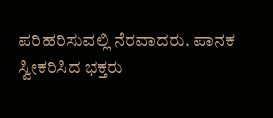ಪರಿಹರಿಸುವಲ್ಲಿ ನೆರವಾದರು. ಪಾನಕ ಸ್ವೀಕರಿಸಿದ ಭಕ್ತರು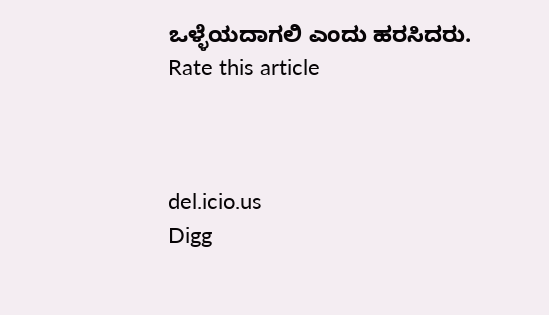ಒಳ್ಳೆಯದಾಗಲಿ ಎಂದು ಹರಸಿದರು.
Rate this article



del.icio.us
Digg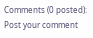Comments (0 posted):
Post your comment